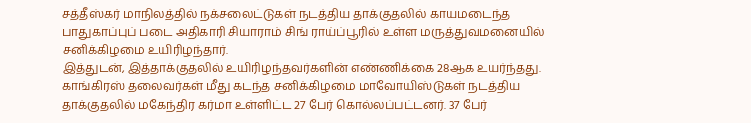சத்தீஸ்கர் மாநிலத்தில் நக்சலைட்டுகள் நடத்திய தாக்குதலில் காயமடைந்த பாதுகாப்புப் படை அதிகாரி சியாராம் சிங் ராய்ப்பூரில் உள்ள மருத்துவமனையில் சனிக்கிழமை உயிரிழந்தார்.
இத்துடன், இத்தாக்குதலில் உயிரிழந்தவர்களின் எண்ணிக்கை 28ஆக உயர்ந்தது.
காங்கிரஸ் தலைவர்கள் மீது கடந்த சனிக்கிழமை மாவோயிஸ்டுகள் நடத்திய தாக்குதலில் மகேந்திர கர்மா உள்ளிட்ட 27 பேர் கொல்லப்பட்டனர். 37 பேர்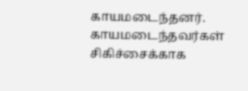காயமடைந்தனர்.
காயமடைந்தவர்கள் சிகிச்சைக்காக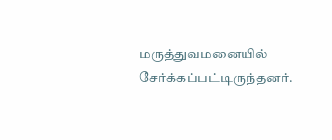மருத்துவமனையில் சேர்க்கப்பட்டிருந்தனர்.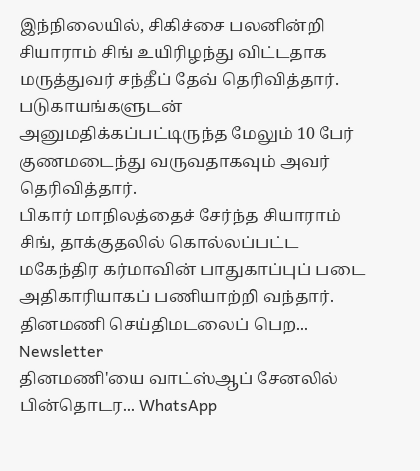இந்நிலையில், சிகிச்சை பலனின்றி சியாராம் சிங் உயிரிழந்து விட்டதாக மருத்துவர் சந்தீப் தேவ் தெரிவித்தார். படுகாயங்களுடன் அனுமதிக்கப்பட்டிருந்த மேலும் 10 பேர் குணமடைந்து வருவதாகவும் அவர் தெரிவித்தார்.
பிகார் மாநிலத்தைச் சேர்ந்த சியாராம் சிங், தாக்குதலில் கொல்லப்பட்ட மகேந்திர கர்மாவின் பாதுகாப்புப் படை அதிகாரியாகப் பணியாற்றி வந்தார்.
தினமணி செய்திமடலைப் பெற... Newsletter
தினமணி'யை வாட்ஸ்ஆப் சேனலில் பின்தொடர... WhatsApp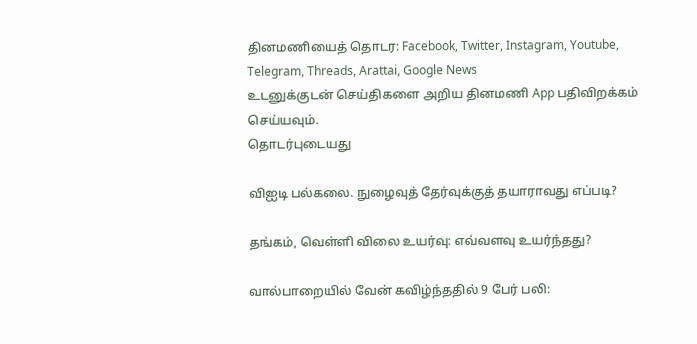தினமணியைத் தொடர: Facebook, Twitter, Instagram, Youtube, Telegram, Threads, Arattai, Google News
உடனுக்குடன் செய்திகளை அறிய தினமணி App பதிவிறக்கம் செய்யவும்.
தொடர்புடையது

விஐடி பல்கலை. நுழைவுத் தேர்வுக்குத் தயாராவது எப்படி?

தங்கம், வெள்ளி விலை உயர்வு: எவ்வளவு உயர்ந்தது?

வால்பாறையில் வேன் கவிழ்ந்ததில் 9 பேர் பலி: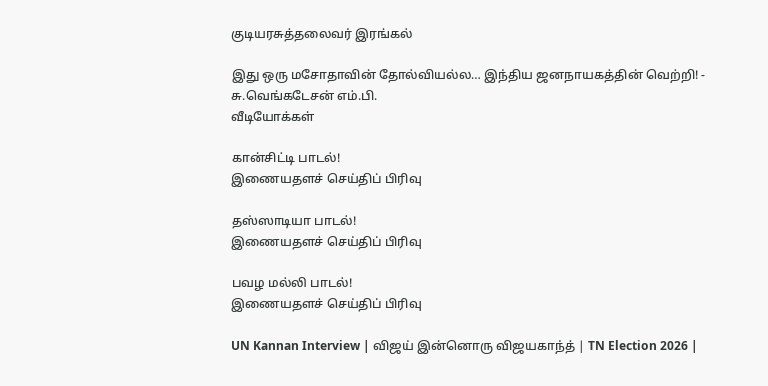குடியரசுத்தலைவர் இரங்கல்

இது ஒரு மசோதாவின் தோல்வியல்ல… இந்திய ஜனநாயகத்தின் வெற்றி! - சு.வெங்கடேசன் எம்.பி.
வீடியோக்கள்

கான்சிட்டி பாடல்!
இணையதளச் செய்திப் பிரிவு

தஸ்ஸாடியா பாடல்!
இணையதளச் செய்திப் பிரிவு

பவழ மல்லி பாடல்!
இணையதளச் செய்திப் பிரிவு

UN Kannan Interview | விஜய் இன்னொரு விஜயகாந்த் | TN Election 2026 |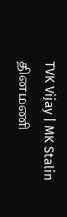TVK Vijay | MK Stalin
தினமணி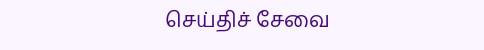செய்திச் சேவை